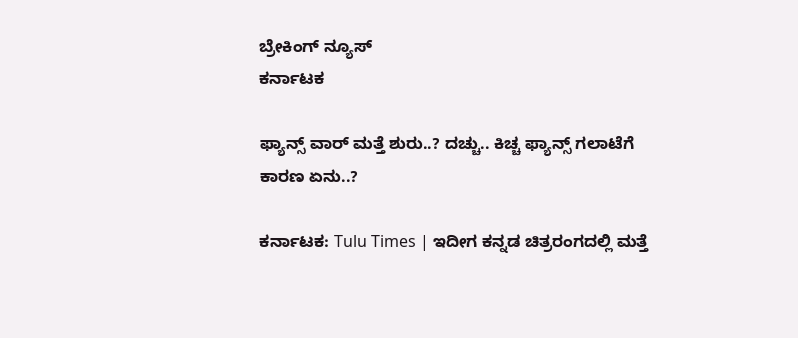ಬ್ರೇಕಿಂಗ್ ನ್ಯೂಸ್
ಕರ್ನಾಟಕ

ಫ್ಯಾನ್ಸ್‌ ವಾರ್‌ ಮತ್ತೆ ಶುರು..? ದಚ್ಚು.. ಕಿಚ್ಚ ಫ್ಯಾನ್ಸ್‌ ಗಲಾಟೆಗೆ ಕಾರಣ ಏನು..?

ಕರ್ನಾಟಕ: Tulu Times | ಇದೀಗ ಕನ್ನಡ ಚಿತ್ರರಂಗದಲ್ಲಿ ಮತ್ತೆ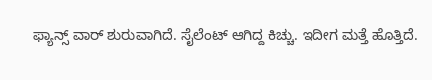ಫ್ಯಾನ್ಸ್‌ ವಾರ್‌ ಶುರುವಾಗಿದೆ. ಸೈಲೆಂಟ್‌ ಆಗಿದ್ದ ಕಿಚ್ಚು. ಇದೀಗ ಮತ್ತೆ ಹೊತ್ತಿದೆ.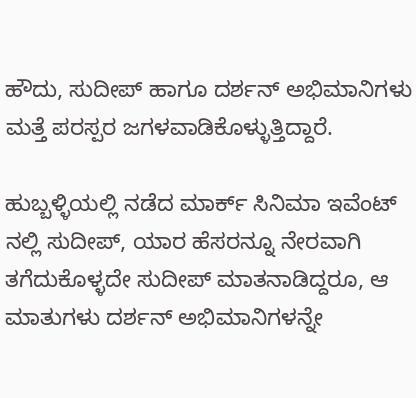ಹೌದು, ಸುದೀಪ್‌ ಹಾಗೂ ದರ್ಶನ್‌ ಅಭಿಮಾನಿಗಳು ಮತ್ತೆ ಪರಸ್ಪರ ಜಗಳವಾಡಿಕೊಳ್ಳುತ್ತಿದ್ದಾರೆ.

ಹುಬ್ಬಳ್ಳಿಯಲ್ಲಿ ನಡೆದ ಮಾರ್ಕ್ ಸಿನಿಮಾ ಇವೆಂಟ್ ನಲ್ಲಿ ಸುದೀಪ್‌, ಯಾರ ಹೆಸರನ್ನೂ ನೇರವಾಗಿ ತಗೆದುಕೊಳ್ಳದೇ ಸುದೀಪ್ ಮಾತನಾಡಿದ್ದರೂ, ಆ ಮಾತುಗಳು ದರ್ಶನ್ ಅಭಿಮಾನಿಗಳನ್ನೇ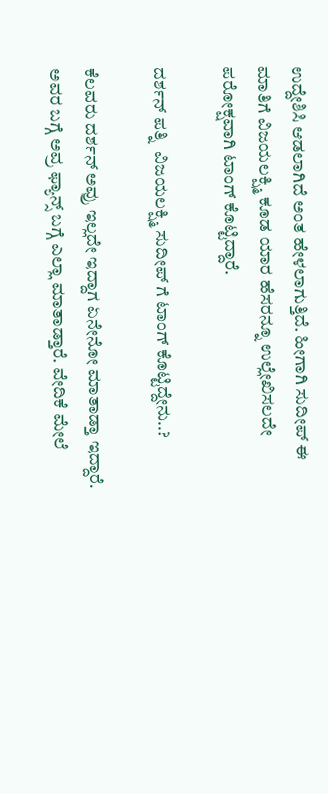ಉದ್ದೇಶಿಸಿ ಆಡಲಾಗಿದೆ ಅಂತ ಹೇಳಲಾಗುತ್ತಿದೆ. ಹೀಗಾಗಿ ಸುದೀಪ್‌ ಈ ಮಾತಿಗೆ ವಿಜಯಲಕ್ಷ್ಮಿ ಕೂಡ ಯಾರ ಹೆಸರನ್ನೂ ಉಲ್ಲೇಖಿಸಲದೇ ಪರೋಕ್ಷವಾಗಿ ಟಾಂಗ್‌ ಕೊಟ್ಟಿದ್ದಾರೆ.

ದರ್ಶನ್‌ ಪತ್ನಿ  ವಿಜಯಲಕ್ಷ್ಮಿ ಸುದೀಪ್‌ ಗೆ ಟಾಂಗ್‌ ಕೊಟ್ಟಿದ್ದೇನು..?

ಕೆಲವರು ದರ್ಶನ್‌ ಅವ್ರು ಇಲ್ಲದೇ ಇದ್ದಾಗ ಏನೇನೋ ಮಾತಾಡ್ತಾ ಇದ್ದಾರೆ. ಅವರ ಬಗ್ಗೆ ಅವ್ರ ಫ್ಯಾನ್ಸ್ ಬಗ್ಗೆ ಎಲ್ಲಾ ಮಾತಾಡ್ತಾರೆ. ವೇದಿಕೆ ಮೇಲೆ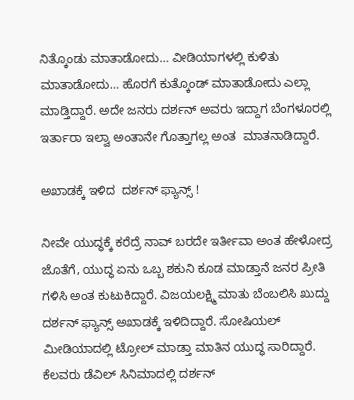ನಿತ್ಕೊಂಡು ಮಾತಾಡೋದು… ವೀಡಿಯಾಗಳಲ್ಲಿ ಕುಳಿತು ಮಾತಾಡೋದು… ಹೊರಗೆ ಕುತ್ಕೊಂಡ್ ಮಾತಾಡೋದು ಎಲ್ಲಾ ಮಾಡ್ತಿದ್ದಾರೆ. ಅದೇ ಜನರು ದರ್ಶನ್ ಅವರು ಇದ್ದಾಗ ಬೆಂಗಳೂರಲ್ಲಿ ಇರ್ತಾರಾ ಇಲ್ವಾ ಅಂತಾನೇ ಗೊತ್ತಾಗಲ್ಲ ಅಂತ  ಮಾತನಾಡಿದ್ದಾರೆ.

ಅಖಾಡಕ್ಕೆ ಇಳಿದ  ದರ್ಶನ್ ಫ್ಯಾನ್ಸ್ !

ನೀವೇ ಯುದ್ಧಕ್ಕೆ ಕರೆದ್ರೆ ನಾವ್ ಬರದೇ ಇರ್ತೀವಾ ಅಂತ ಹೇಳೋದ್ರ ಜೊತೆಗೆ, ಯುದ್ಧ ಏನು ಒಬ್ಬ ಶಕುನಿ ಕೂಡ ಮಾಡ್ತಾನೆ ಜನರ ಪ್ರೀತಿ ಗಳಿಸಿ ಅಂತ ಕುಟುಕಿದ್ದಾರೆ. ವಿಜಯಲಕ್ಷ್ಮಿ ಮಾತು ಬೆಂಬಲಿಸಿ ಖುದ್ದು ದರ್ಶನ್ ಫ್ಯಾನ್ಸ್ ಅಖಾಡಕ್ಕೆ ಇಳಿದಿದ್ದಾರೆ. ಸೋಷಿಯಲ್ ಮೀಡಿಯಾದಲ್ಲಿ ಟ್ರೋಲ್ ಮಾಡ್ತಾ ಮಾತಿನ ಯುದ್ಧ ಸಾರಿದ್ದಾರೆ. ಕೆಲವರು ಡೆವಿಲ್‌ ಸಿನಿಮಾದಲ್ಲಿ ದರ್ಶನ್‌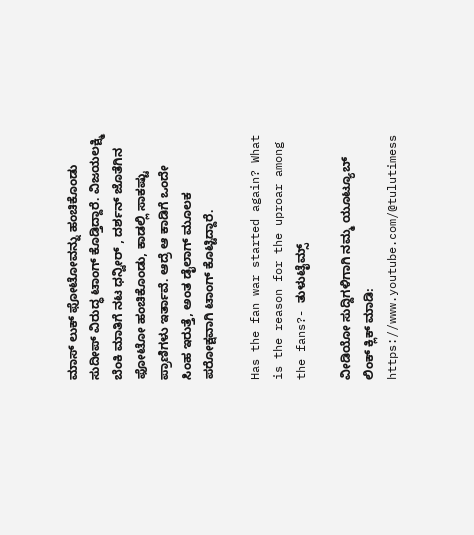ಮಾಸ್‌ ಲುಕ್‌ ಫೋಟೋವನ್ನು ಹಂಚಿಕೊಂಡು ಸುದೀಪ್‌ ವಿರುದ್ಧ ಟಾಂಗ್‌ ಕೊಡ್ತಿದ್ದಾರೆ. ವಿಜಯಲಕ್ಷ್ಮಿ ಬೆಂಕಿ ಮಾತಿಗೆ ನಟ ಧನ್ವೀರ್‌ , ದರ್ಶನ್ ಜೊತೆಗಿನ ಫೋಟೋ ಹಂಚಿಕೊಂಡು, ಕಾಡಲ್ಲಿ ಸಾಕಷ್ಟು ಪ್ರಾಣಿಗಳು ಇರ್ತಾವೆ. ಆದ್ರೆ ಆ ಕಾಡಿಗೆ ಒಂದೇ ಸಿಂಹ ಇರುತ್ತೆ, ಅಂತ ಡೈಲಾಗ್ ಮೂಲಕ ಪರೋಕ್ಷವಾಗಿ ಟಾಂಗ್‌ ಕೊಟ್ಟಿದ್ದಾರೆ.

Has the fan war started again? What is the reason for the uproar among the fans?- ತುಳುಟೈಮ್ಸ್

ವೀಡಿಯೋ ಸುದ್ದಿಗಳಿಗಾಗಿ ನಮ್ಮ ಯೂಟ್ಯೂಬ್ ಲಿಂಕ್ ಕ್ಲಿಕ್ ಮಾಡಿ: https://www.youtube.com/@tulutimess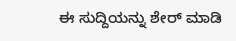ಈ ಸುದ್ದಿಯನ್ನು ಶೇರ್ ಮಾಡಿ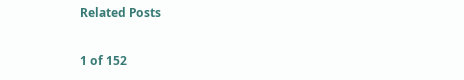Related Posts

1 of 152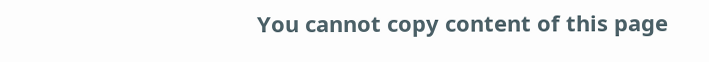You cannot copy content of this page